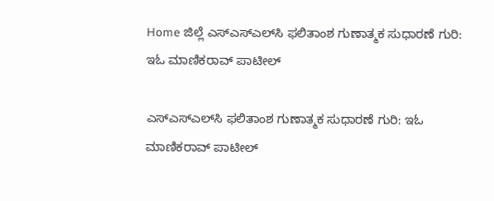Home ಜಿಲ್ಲೆ ಎಸ್‌ಎಸ್‌ಎಲ್‌ಸಿ ಫಲಿತಾಂಶ ಗುಣಾತ್ಮಕ ಸುಧಾರಣೆ ಗುರಿ: ಇಓ ಮಾಣಿಕರಾವ್ ಪಾಟೀಲ್

ಎಸ್‌ಎಸ್‌ಎಲ್‌ಸಿ ಫಲಿತಾಂಶ ಗುಣಾತ್ಮಕ ಸುಧಾರಣೆ ಗುರಿ: ಇಓ ಮಾಣಿಕರಾವ್ ಪಾಟೀಲ್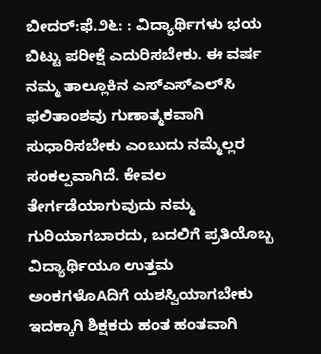ಬೀದರ್:ಫೆ.೨೬: : ವಿದ್ಯಾರ್ಥಿಗಳು ಭಯ ಬಿಟ್ಟು ಪರೀಕ್ಷೆ ಎದುರಿಸಬೇಕು. ಈ ವರ್ಷ ನಮ್ಮ ತಾಲ್ಲೂಕಿನ ಎಸ್‌ಎಸ್‌ಎಲ್‌ಸಿ ಫಲಿತಾಂಶವು ಗುಣಾತ್ಮಕವಾಗಿ ಸುಧಾರಿಸಬೇಕು ಎಂಬುದು ನಮ್ಮೆಲ್ಲರ ಸಂಕಲ್ಪವಾಗಿದೆ. ಕೇವಲ ತೇರ್ಗಡೆಯಾಗುವುದು ನಮ್ಮ ಗುರಿಯಾಗಬಾರದು, ಬದಲಿಗೆ ಪ್ರತಿಯೊಬ್ಬ ವಿದ್ಯಾರ್ಥಿಯೂ ಉತ್ತಮ ಅಂಕಗಳೊAದಿಗೆ ಯಶಸ್ವಿಯಾಗಬೇಕು ಇದಕ್ಕಾಗಿ ಶಿಕ್ಷಕರು ಹಂತ ಹಂತವಾಗಿ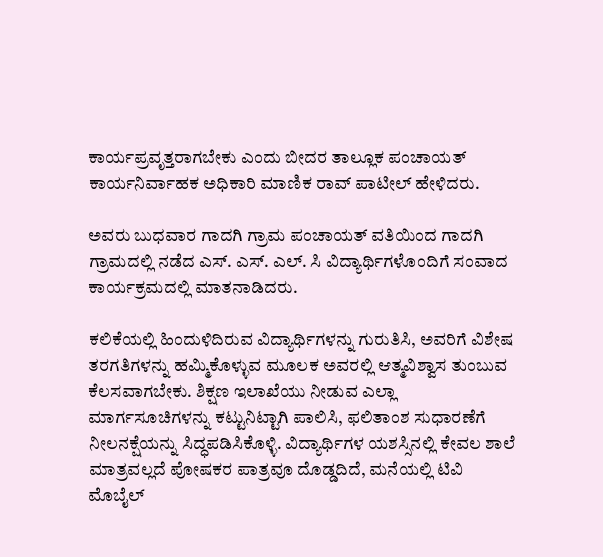ಕಾರ್ಯಪ್ರವೃತ್ತರಾಗಬೇಕು ಎಂದು ಬೀದರ ತಾಲ್ಲೂಕ ಪಂಚಾಯತ್ ಕಾರ್ಯನಿರ್ವಾಹಕ ಅಧಿಕಾರಿ ಮಾಣಿಕ ರಾವ್ ಪಾಟೀಲ್ ಹೇಳಿದರು.

ಅವರು ಬುಧವಾರ ಗಾದಗಿ ಗ್ರಾಮ ಪಂಚಾಯತ್ ವತಿಯಿಂದ ಗಾದಗಿ ಗ್ರಾಮದಲ್ಲಿ ನಡೆದ ಎಸ್. ಎಸ್. ಎಲ್. ಸಿ ವಿದ್ಯಾರ್ಥಿಗಳೊಂದಿಗೆ ಸಂವಾದ ಕಾರ್ಯಕ್ರಮದಲ್ಲಿ ಮಾತನಾಡಿದರು.

ಕಲಿಕೆಯಲ್ಲಿ ಹಿಂದುಳಿದಿರುವ ವಿದ್ಯಾರ್ಥಿಗಳನ್ನು ಗುರುತಿಸಿ, ಅವರಿಗೆ ವಿಶೇಷ ತರಗತಿಗಳನ್ನು ಹಮ್ಮಿಕೊಳ್ಳುವ ಮೂಲಕ ಅವರಲ್ಲಿ ಆತ್ಮವಿಶ್ವಾಸ ತುಂಬುವ ಕೆಲಸವಾಗಬೇಕು. ಶಿಕ್ಷಣ ಇಲಾಖೆಯು ನೀಡುವ ಎಲ್ಲಾ ಮಾರ್ಗಸೂಚಿಗಳನ್ನು ಕಟ್ಟುನಿಟ್ಟಾಗಿ ಪಾಲಿಸಿ, ಫಲಿತಾಂಶ ಸುಧಾರಣೆಗೆ ನೀಲನಕ್ಷೆಯನ್ನು ಸಿದ್ಧಪಡಿಸಿಕೊಳ್ಳಿ. ವಿದ್ಯಾರ್ಥಿಗಳ ಯಶಸ್ಸಿನಲ್ಲಿ ಕೇವಲ ಶಾಲೆ ಮಾತ್ರವಲ್ಲದೆ ಪೋಷಕರ ಪಾತ್ರವೂ ದೊಡ್ಡದಿದೆ, ಮನೆಯಲ್ಲಿ ಟಿವಿ ಮೊಬೈಲ್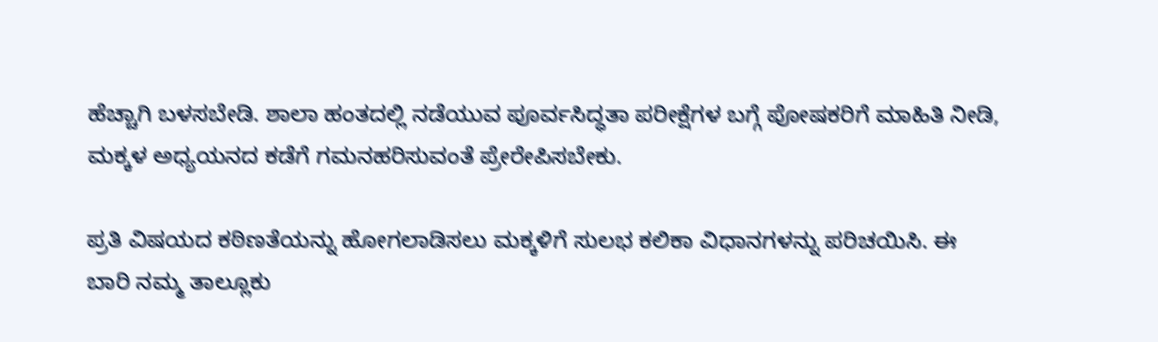ಹೆಚ್ಚಾಗಿ ಬಳಸಬೇಡಿ. ಶಾಲಾ ಹಂತದಲ್ಲಿ ನಡೆಯುವ ಪೂರ್ವಸಿದ್ಧತಾ ಪರೀಕ್ಷೆಗಳ ಬಗ್ಗೆ ಪೋಷಕರಿಗೆ ಮಾಹಿತಿ ನೀಡಿ, ಮಕ್ಕಳ ಅಧ್ಯಯನದ ಕಡೆಗೆ ಗಮನಹರಿಸುವಂತೆ ಪ್ರೇರೇಪಿಸಬೇಕು.

ಪ್ರತಿ ವಿಷಯದ ಕಠಿಣತೆಯನ್ನು ಹೋಗಲಾಡಿಸಲು ಮಕ್ಕಳಿಗೆ ಸುಲಭ ಕಲಿಕಾ ವಿಧಾನಗಳನ್ನು ಪರಿಚಯಿಸಿ. ಈ ಬಾರಿ ನಮ್ಮ ತಾಲ್ಲೂಕು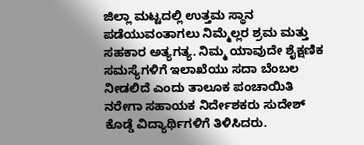ಜಿಲ್ಲಾ ಮಟ್ಟದಲ್ಲಿ ಉತ್ತಮ ಸ್ಥಾನ ಪಡೆಯುವಂತಾಗಲು ನಿಮ್ಮೆಲ್ಲರ ಶ್ರಮ ಮತ್ತು ಸಹಕಾರ ಅತ್ಯಗತ್ಯ. ನಿಮ್ಮ ಯಾವುದೇ ಶೈಕ್ಷಣಿಕ ಸಮಸ್ಯೆಗಳಿಗೆ ಇಲಾಖೆಯು ಸದಾ ಬೆಂಬಲ ನೀಡಲಿದೆ ಎಂದು ತಾಲೂಕ ಪಂಚಾಯಿತಿ ನರೇಗಾ ಸಹಾಯಕ ನಿರ್ದೇಶಕರು ಸುದೇಶ್ ಕೊಡ್ಡೆ ವಿದ್ಯಾರ್ಥಿಗಳಿಗೆ ತಿಳಿಸಿದರು.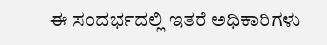ಈ ಸಂದರ್ಭದಲ್ಲಿ ಇತರೆ ಅಧಿಕಾರಿಗಳು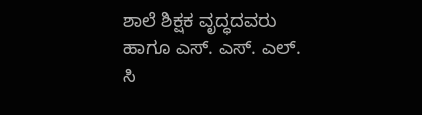ಶಾಲೆ ಶಿಕ್ಷಕ ವೃದ್ಧದವರು ಹಾಗೂ ಎಸ್. ಎಸ್. ಎಲ್. ಸಿ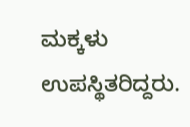ಮಕ್ಕಳು ಉಪಸ್ಥಿತರಿದ್ದರು.